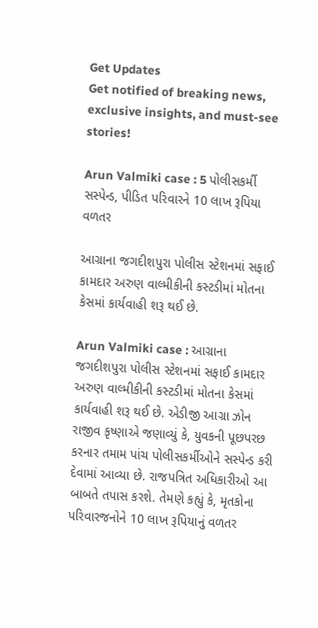Get Updates
Get notified of breaking news, exclusive insights, and must-see stories!

Arun Valmiki case : 5 પોલીસકર્મી સસ્પેન્ડ, પીડિત પરિવારને 10 લાખ રૂપિયા વળતર

આગ્રાના જગદીશપુરા પોલીસ સ્ટેશનમાં સફાઈ કામદાર અરુણ વાલ્મીકીની કસ્ટડીમાં મોતના કેસમાં કાર્યવાહી શરૂ થઈ છે.

Arun Valmiki case : આગ્રાના જગદીશપુરા પોલીસ સ્ટેશનમાં સફાઈ કામદાર અરુણ વાલ્મીકીની કસ્ટડીમાં મોતના કેસમાં કાર્યવાહી શરૂ થઈ છે. એડીજી આગ્રા ઝોન રાજીવ કૃષ્ણાએ જણાવ્યું કે, યુવકની પૂછપરછ કરનાર તમામ પાંચ પોલીસકર્મીઓને સસ્પેન્ડ કરી દેવામાં આવ્યા છે. રાજપત્રિત અધિકારીઓ આ બાબતે તપાસ કરશે. તેમણે કહ્યું કે, મૃતકોના પરિવારજનોને 10 લાખ રૂપિયાનું વળતર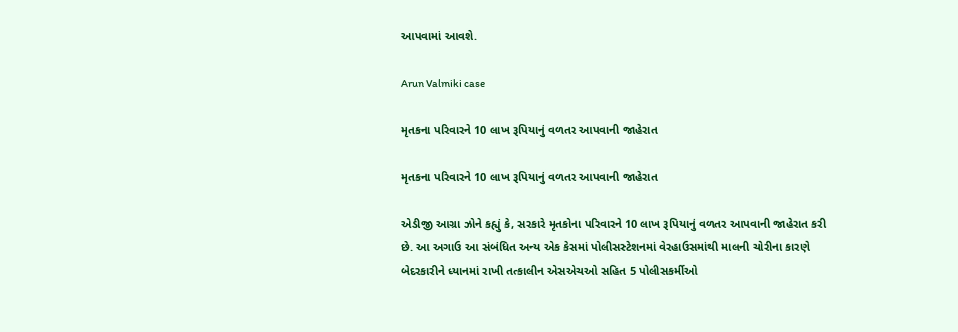આપવામાં આવશે.

Arun Valmiki case

મૃતકના પરિવારને 10 લાખ રૂપિયાનું વળતર આપવાની જાહેરાત

મૃતકના પરિવારને 10 લાખ રૂપિયાનું વળતર આપવાની જાહેરાત

એડીજી આગ્રા ઝોને કહ્યું કે, સરકારે મૃતકોના પરિવારને 10 લાખ રૂપિયાનું વળતર આપવાની જાહેરાત કરી છે. આ અગાઉ આ સંબંધિત અન્ય એક કેસમાં પોલીસસ્ટેશનમાં વેરહાઉસમાંથી માલની ચોરીના કારણે બેદરકારીને ધ્યાનમાં રાખી તત્કાલીન એસએચઓ સહિત 5 પોલીસકર્મીઓ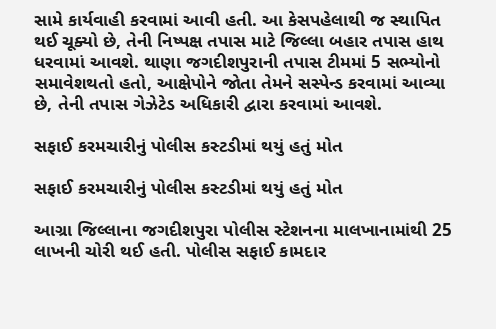સામે કાર્યવાહી કરવામાં આવી હતી. આ કેસપહેલાથી જ સ્થાપિત થઈ ચૂક્યો છે, તેની નિષ્પક્ષ તપાસ માટે જિલ્લા બહાર તપાસ હાથ ધરવામાં આવશે. થાણા જગદીશપુરાની તપાસ ટીમમાં 5 સભ્યોનો સમાવેશથતો હતો, આક્ષેપોને જોતા તેમને સસ્પેન્ડ કરવામાં આવ્યા છે, તેની તપાસ ગેઝેટેડ અધિકારી દ્વારા કરવામાં આવશે.

સફાઈ કરમચારીનું પોલીસ કસ્ટડીમાં થયું હતું મોત

સફાઈ કરમચારીનું પોલીસ કસ્ટડીમાં થયું હતું મોત

આગ્રા જિલ્લાના જગદીશપુરા પોલીસ સ્ટેશનના માલખાનામાંથી 25 લાખની ચોરી થઈ હતી. પોલીસ સફાઈ કામદાર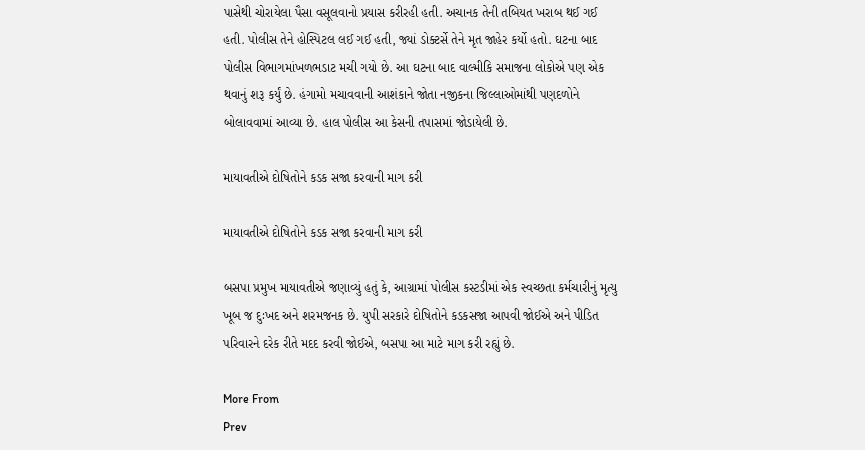પાસેથી ચોરાયેલા પૈસા વસૂલવાનો પ્રયાસ કરીરહી હતી. અચાનક તેની તબિયત ખરાબ થઈ ગઈ હતી. પોલીસ તેને હોસ્પિટલ લઈ ગઈ હતી, જ્યાં ડોક્ટર્સે તેને મૃત જાહેર કર્યો હતો. ઘટના બાદ પોલીસ વિભાગમાંખળભડાટ મચી ગયો છે. આ ઘટના બાદ વાલ્મીકિ સમાજના લોકોએ પણ એક થવાનું શરૂ કર્યું છે. હંગામો મચાવવાની આશંકાને જોતા નજીકના જિલ્લાઓમાંથી પણદળોને બોલાવવામાં આવ્યા છે. હાલ પોલીસ આ કેસની તપાસમાં જોડાયેલી છે.

માયાવતીએ દોષિતોને કડક સજા કરવાની માગ કરી

માયાવતીએ દોષિતોને કડક સજા કરવાની માગ કરી

બસપા પ્રમુખ માયાવતીએ જણાવ્યું હતું કે, આગ્રામાં પોલીસ કસ્ટડીમાં એક સ્વચ્છતા કર્મચારીનું મૃત્યુ ખૂબ જ દુઃખદ અને શરમજનક છે. યુપી સરકારે દોષિતોને કડકસજા આપવી જોઈએ અને પીડિત પરિવારને દરેક રીતે મદદ કરવી જોઈએ, બસપા આ માટે માગ કરી રહ્યું છે.

More From
Prev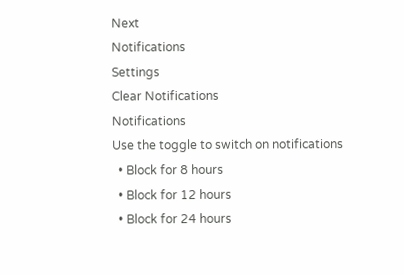Next
Notifications
Settings
Clear Notifications
Notifications
Use the toggle to switch on notifications
  • Block for 8 hours
  • Block for 12 hours
  • Block for 24 hours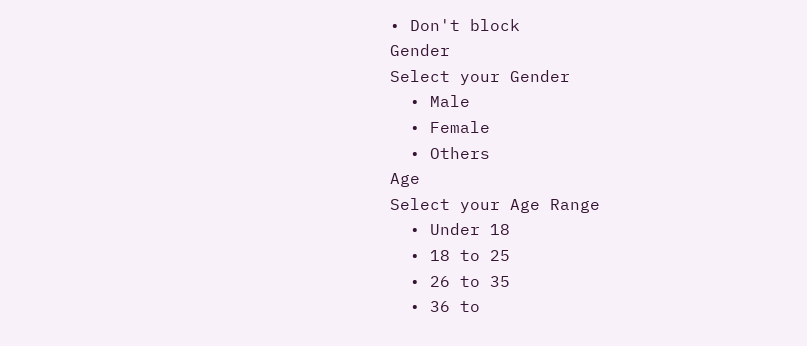• Don't block
Gender
Select your Gender
  • Male
  • Female
  • Others
Age
Select your Age Range
  • Under 18
  • 18 to 25
  • 26 to 35
  • 36 to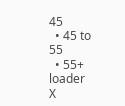45
  • 45 to 55
  • 55+
loader
X